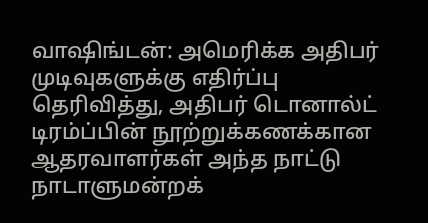வாஷிங்டன்: அமெரிக்க அதிபர் முடிவுகளுக்கு எதிர்ப்பு தெரிவித்து, அதிபர் டொனால்ட் டிரம்ப்பின் நூற்றுக்கணக்கான ஆதரவாளர்கள் அந்த நாட்டு நாடாளுமன்றக்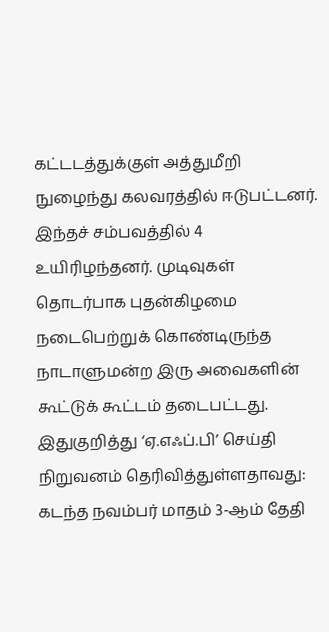கட்டடத்துக்குள் அத்துமீறி நுழைந்து கலவரத்தில் ஈடுபட்டனர்.
இந்தச் சம்பவத்தில் 4 உயிரிழந்தனர். முடிவுகள் தொடர்பாக புதன்கிழமை நடைபெற்றுக் கொண்டிருந்த நாடாளுமன்ற இரு அவைகளின் கூட்டுக் கூட்டம் தடைபட்டது.
இதுகுறித்து ‘ஏ.எஃப்.பி’ செய்தி நிறுவனம் தெரிவித்துள்ளதாவது:
கடந்த நவம்பர் மாதம் 3-ஆம் தேதி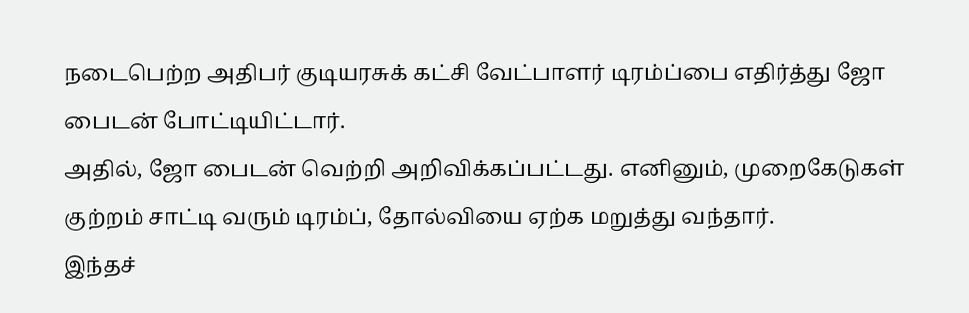நடைபெற்ற அதிபர் குடியரசுக் கட்சி வேட்பாளர் டிரம்ப்பை எதிர்த்து ஜோ பைடன் போட்டியிட்டார்.
அதில், ஜோ பைடன் வெற்றி அறிவிக்கப்பட்டது. எனினும், முறைகேடுகள் குற்றம் சாட்டி வரும் டிரம்ப், தோல்வியை ஏற்க மறுத்து வந்தார்.
இந்தச்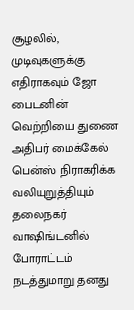சூழலில், முடிவுகளுக்கு எதிராகவும் ஜோ பைடனின் வெற்றியை துணை அதிபர் மைக்கேல் பென்ஸ் நிராகரிக்க வலியுறுத்தியும் தலைநகர் வாஷிங்டனில் போராட்டம் நடத்துமாறு தனது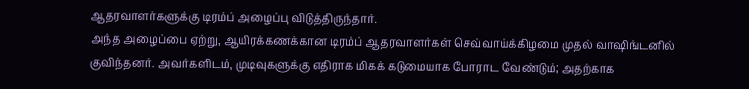ஆதரவாளர்களுக்கு டிரம்ப் அழைப்பு விடுத்திருந்தார்.
அந்த அழைப்பை ஏற்று, ஆயிரக்கணக்கான டிரம்ப் ஆதரவாளர்கள் செவ்வாய்க்கிழமை முதல் வாஷிங்டனில் குவிந்தனர். அவர்களிடம், முடிவுகளுக்கு எதிராக மிகக் கடுமையாக போராட வேண்டும்; அதற்காக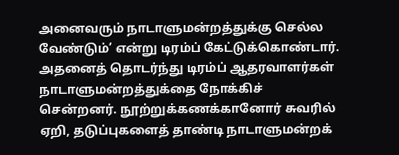அனைவரும் நாடாளுமன்றத்துக்கு செல்ல வேண்டும்’ என்று டிரம்ப் கேட்டுக்கொண்டார்.
அதனைத் தொடர்ந்து டிரம்ப் ஆதரவாளர்கள் நாடாளுமன்றத்துக்தை நோக்கிச் சென்றனர். நூற்றுக்கணக்கானோர் சுவரில் ஏறி, தடுப்புகளைத் தாண்டி நாடாளுமன்றக்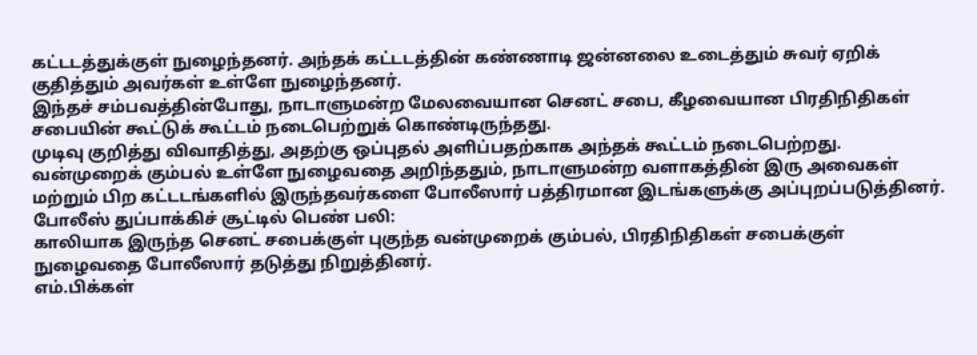கட்டடத்துக்குள் நுழைந்தனர். அந்தக் கட்டடத்தின் கண்ணாடி ஜன்னலை உடைத்தும் சுவர் ஏறிக் குதித்தும் அவர்கள் உள்ளே நுழைந்தனர்.
இந்தச் சம்பவத்தின்போது, நாடாளுமன்ற மேலவையான செனட் சபை, கீழவையான பிரதிநிதிகள் சபையின் கூட்டுக் கூட்டம் நடைபெற்றுக் கொண்டிருந்தது.
முடிவு குறித்து விவாதித்து, அதற்கு ஒப்புதல் அளிப்பதற்காக அந்தக் கூட்டம் நடைபெற்றது. வன்முறைக் கும்பல் உள்ளே நுழைவதை அறிந்ததும், நாடாளுமன்ற வளாகத்தின் இரு அவைகள் மற்றும் பிற கட்டடங்களில் இருந்தவர்களை போலீஸார் பத்திரமான இடங்களுக்கு அப்புறப்படுத்தினர்.
போலீஸ் துப்பாக்கிச் சூட்டில் பெண் பலி:
காலியாக இருந்த செனட் சபைக்குள் புகுந்த வன்முறைக் கும்பல், பிரதிநிதிகள் சபைக்குள் நுழைவதை போலீஸார் தடுத்து நிறுத்தினர்.
எம்.பிக்கள்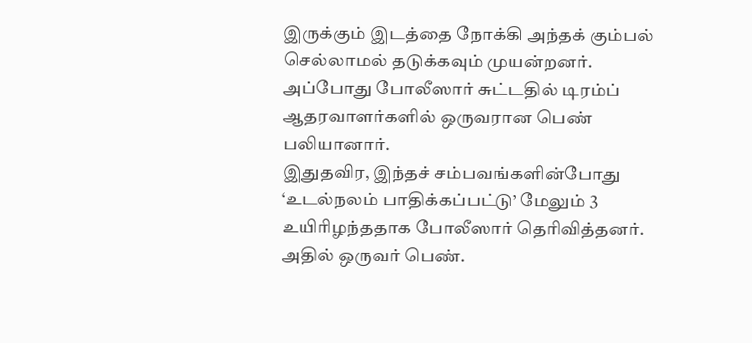இருக்கும் இடத்தை நோக்கி அந்தக் கும்பல் செல்லாமல் தடுக்கவும் முயன்றனர். அப்போது போலீஸார் சுட்டதில் டிரம்ப் ஆதரவாளர்களில் ஒருவரான பெண் பலியானார்.
இதுதவிர, இந்தச் சம்பவங்களின்போது ‘உடல்நலம் பாதிக்கப்பட்டு’ மேலும் 3 உயிரிழந்ததாக போலீஸார் தெரிவித்தனர். அதில் ஒருவர் பெண்.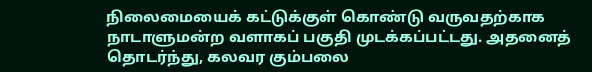நிலைமையைக் கட்டுக்குள் கொண்டு வருவதற்காக நாடாளுமன்ற வளாகப் பகுதி முடக்கப்பட்டது. அதனைத் தொடர்ந்து, கலவர கும்பலை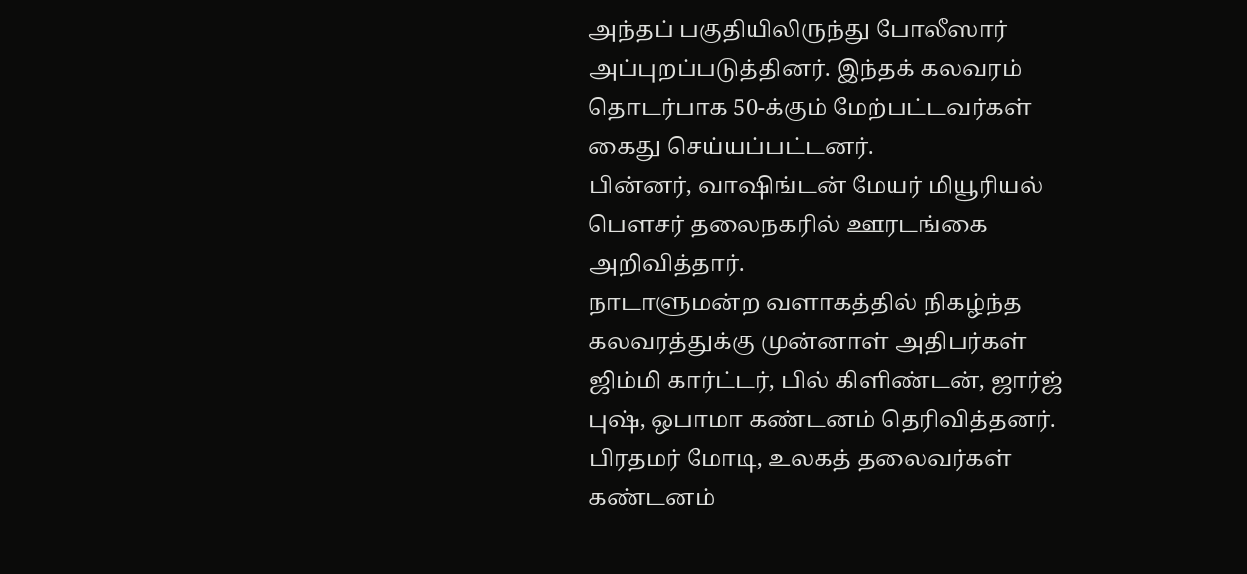அந்தப் பகுதியிலிருந்து போலீஸார் அப்புறப்படுத்தினர். இந்தக் கலவரம் தொடர்பாக 50-க்கும் மேற்பட்டவர்கள் கைது செய்யப்பட்டனர்.
பின்னர், வாஷிங்டன் மேயர் மியூரியல் பௌசர் தலைநகரில் ஊரடங்கை அறிவித்தார்.
நாடாளுமன்ற வளாகத்தில் நிகழ்ந்த கலவரத்துக்கு முன்னாள் அதிபர்கள் ஜிம்மி கார்ட்டர், பில் கிளிண்டன், ஜார்ஜ் புஷ், ஒபாமா கண்டனம் தெரிவித்தனர்.
பிரதமர் மோடி, உலகத் தலைவர்கள் கண்டனம்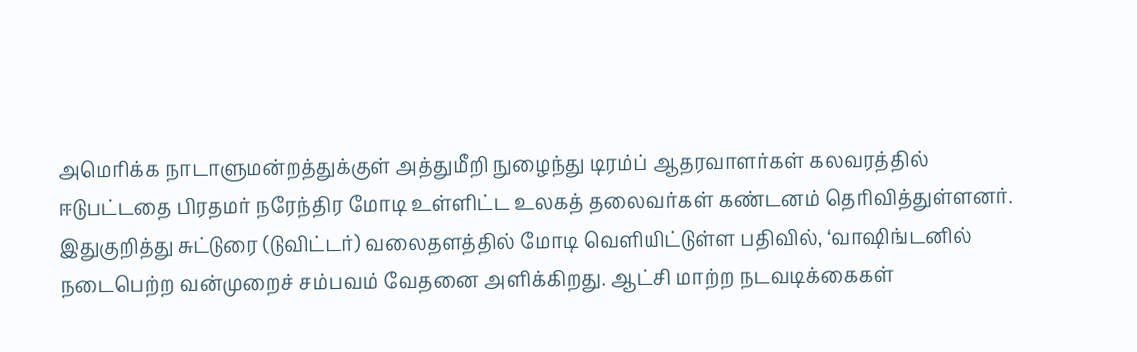அமெரிக்க நாடாளுமன்றத்துக்குள் அத்துமீறி நுழைந்து டிரம்ப் ஆதரவாளர்கள் கலவரத்தில் ஈடுபட்டதை பிரதமர் நரேந்திர மோடி உள்ளிட்ட உலகத் தலைவர்கள் கண்டனம் தெரிவித்துள்ளனர்.
இதுகுறித்து சுட்டுரை (டுவிட்டர்) வலைதளத்தில் மோடி வெளியிட்டுள்ள பதிவில், ‘வாஷிங்டனில் நடைபெற்ற வன்முறைச் சம்பவம் வேதனை அளிக்கிறது. ஆட்சி மாற்ற நடவடிக்கைகள்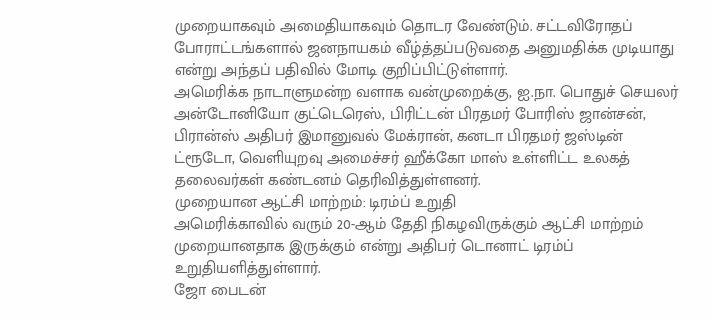முறையாகவும் அமைதியாகவும் தொடர வேண்டும். சட்டவிரோதப் போராட்டங்களால் ஜனநாயகம் வீழ்த்தப்படுவதை அனுமதிக்க முடியாது என்று அந்தப் பதிவில் மோடி குறிப்பிட்டுள்ளார்.
அமெரிக்க நாடாளுமன்ற வளாக வன்முறைக்கு, ஐ.நா. பொதுச் செயலர் அன்டோனியோ குட்டெரெஸ், பிரிட்டன் பிரதமர் போரிஸ் ஜான்சன், பிரான்ஸ் அதிபர் இமானுவல் மேக்ரான், கனடா பிரதமர் ஜஸ்டின் ட்ரூடோ, வெளியுறவு அமைச்சர் ஹீக்கோ மாஸ் உள்ளிட்ட உலகத் தலைவர்கள் கண்டனம் தெரிவித்துள்ளனர்.
முறையான ஆட்சி மாற்றம்: டிரம்ப் உறுதி
அமெரிக்காவில் வரும் 20-ஆம் தேதி நிகழவிருக்கும் ஆட்சி மாற்றம் முறையானதாக இருக்கும் என்று அதிபர் டொனாட் டிரம்ப் உறுதியளித்துள்ளார்.
ஜோ பைடன்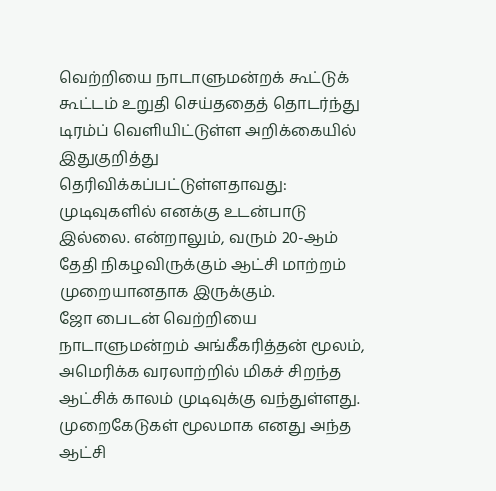வெற்றியை நாடாளுமன்றக் கூட்டுக் கூட்டம் உறுதி செய்ததைத் தொடர்ந்து டிரம்ப் வெளியிட்டுள்ள அறிக்கையில் இதுகுறித்து தெரிவிக்கப்பட்டுள்ளதாவது:
முடிவுகளில் எனக்கு உடன்பாடு இல்லை. என்றாலும், வரும் 20-ஆம் தேதி நிகழவிருக்கும் ஆட்சி மாற்றம் முறையானதாக இருக்கும்.
ஜோ பைடன் வெற்றியை நாடாளுமன்றம் அங்கீகரித்தன் மூலம், அமெரிக்க வரலாற்றில் மிகச் சிறந்த ஆட்சிக் காலம் முடிவுக்கு வந்துள்ளது.
முறைகேடுகள் மூலமாக எனது அந்த ஆட்சி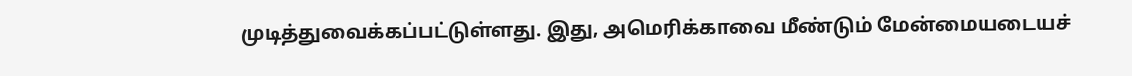முடித்துவைக்கப்பட்டுள்ளது. இது, அமெரிக்காவை மீண்டும் மேன்மையடையச்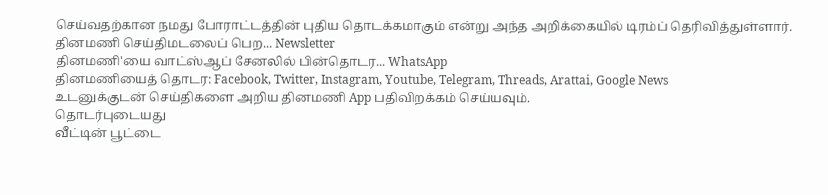செய்வதற்கான நமது போராட்டத்தின் புதிய தொடக்கமாகும் என்று அந்த அறிக்கையில் டிரம்ப் தெரிவித்துள்ளார்.
தினமணி செய்திமடலைப் பெற... Newsletter
தினமணி'யை வாட்ஸ்ஆப் சேனலில் பின்தொடர... WhatsApp
தினமணியைத் தொடர: Facebook, Twitter, Instagram, Youtube, Telegram, Threads, Arattai, Google News
உடனுக்குடன் செய்திகளை அறிய தினமணி App பதிவிறக்கம் செய்யவும்.
தொடர்புடையது
வீட்டின் பூட்டை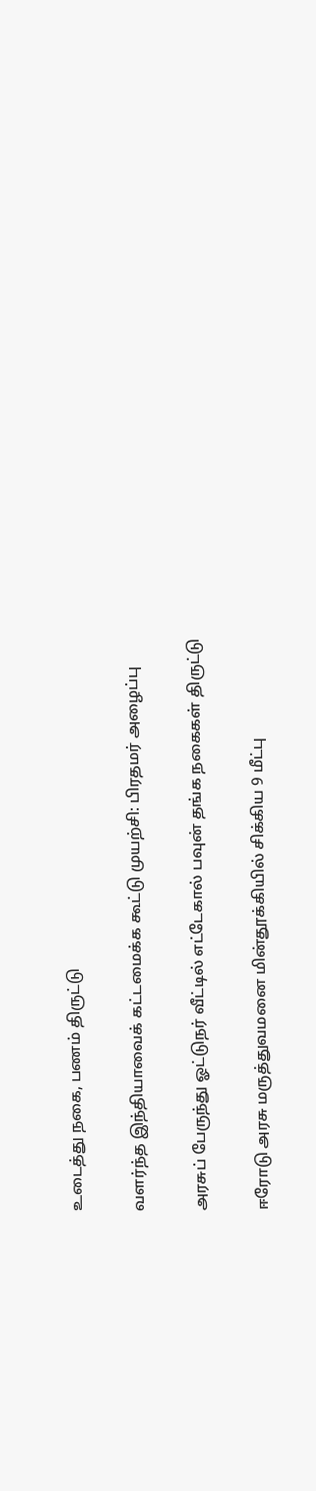உடைத்து நகை, பணம் திருட்டு

வளர்ந்த இந்தியாவைக் கட்டமைக்க கூட்டு முயற்சி: பிரதமர் அழைப்பு

அரசுப் பேருந்து ஓட்டுநர் வீட்டில் எட்டேகால் பவுன் தங்க நகைகள் திருட்டு

ஈரோடு அரசு மருத்துவமனை மின்தூக்கியில் சிக்கிய 9 மீட்பு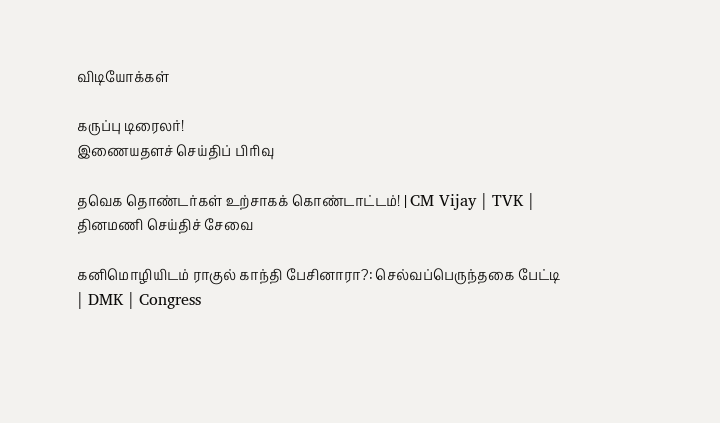விடியோக்கள்

கருப்பு டிரைலர்!
இணையதளச் செய்திப் பிரிவு

தவெக தொண்டர்கள் உற்சாகக் கொண்டாட்டம்! | CM Vijay | TVK |
தினமணி செய்திச் சேவை

கனிமொழியிடம் ராகுல் காந்தி பேசினாரா?: செல்வப்பெருந்தகை பேட்டி | DMK | Congress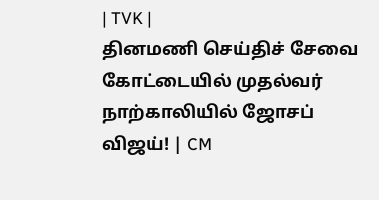| TVK |
தினமணி செய்திச் சேவை
கோட்டையில் முதல்வர் நாற்காலியில் ஜோசப் விஜய்! | CM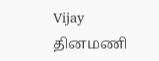Vijay
தினமணி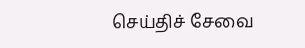செய்திச் சேவை